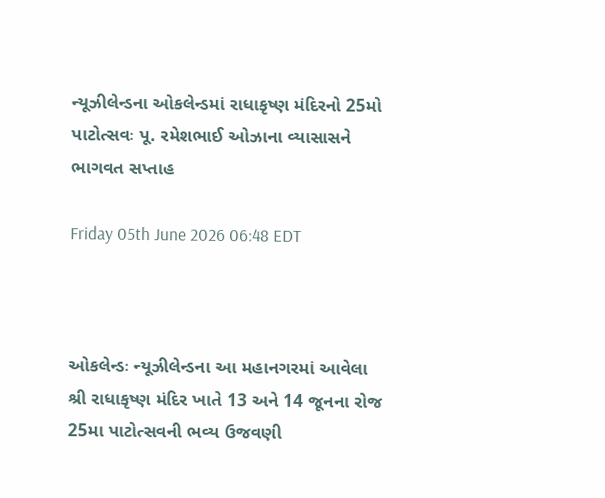ન્યૂઝીલેન્ડના ઓકલેન્ડમાં રાધાકૃષ્ણ મંદિરનો 25મો પાટોત્સવઃ પૂ. રમેશભાઈ ઓઝાના વ્યાસાસને ભાગવત સપ્તાહ

Friday 05th June 2026 06:48 EDT



ઓકલેન્ડઃ ન્યૂઝીલેન્ડના આ મહાનગરમાં આવેલા શ્રી રાધાકૃષ્ણ મંદિર ખાતે 13 અને 14 જૂનના રોજ 25મા પાટોત્સવની ભવ્ય ઉજવણી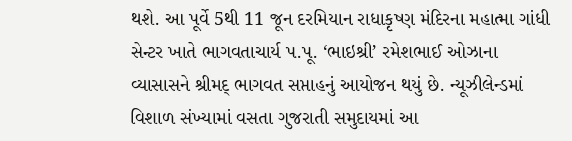થશે. આ પૂર્વે 5થી 11 જૂન દરમિયાન રાધાકૃષ્ણ મંદિરના મહાત્મા ગાંધી સેન્ટર ખાતે ભાગવતાચાર્ય પ.પૂ. ‘ભાઇશ્રી’ રમેશભાઈ ઓઝાના વ્યાસાસને શ્રીમદ્ ભાગવત સપ્તાહનું આયોજન થયું છે. ન્યૂઝીલેન્ડમાં વિશાળ સંખ્યામાં વસતા ગુજરાતી સમુદાયમાં આ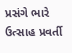પ્રસંગે ભારે ઉત્સાહ પ્રવર્તી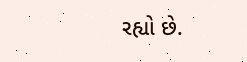રહ્યો છે.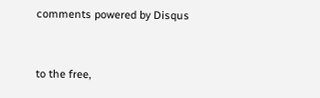comments powered by Disqus



to the free,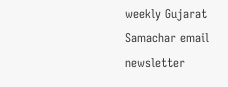weekly Gujarat Samachar email newsletter